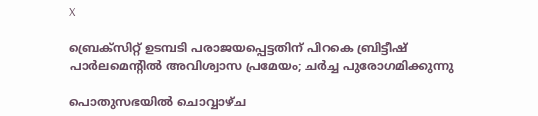X

ബ്രെക്‌സിറ്റ് ഉടമ്പടി പരാജയപ്പെട്ടതിന് പിറകെ ബ്രിട്ടീഷ് പാർലമെന്റിൽ അവിശ്വാസ പ്രമേയം; ചർച്ച പുരോഗമിക്കുന്നു

പൊതുസഭയില്‍ ചൊവ്വാഴ്ച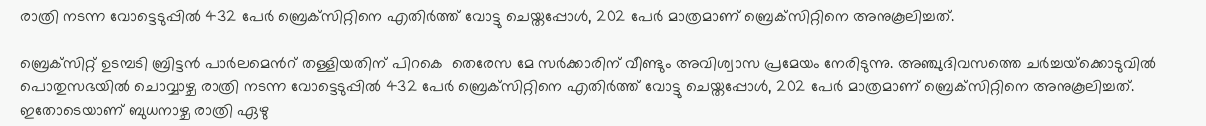രാത്രി നടന്ന വോട്ടെടുപ്പില്‍ 432 പേര്‍ ബ്രെക്‌സിറ്റിനെ എതിര്‍ത്ത് വോട്ടു ചെയ്തപ്പോള്‍, 202 പേര്‍ മാത്രമാണ് ബ്രെക്‌സിറ്റിനെ അനുകൂലിച്ചത്.

ബ്രെക്‌സിറ്റ് ഉടമ്പടി ബ്രിട്ടന്‍ പാര്‍ലമെന്‍റ് തള്ളിയതിന് പിറകെ  തെരേസ മേ സര്‍ക്കാരിന് വീണ്ടും അവിശ്വാസ പ്രമേയം നേരിടുന്നു. അഞ്ചുദിവസത്തെ ചര്‍ച്ചയ്‌ക്കൊടുവില്‍ പൊതുസഭയില്‍ ചൊവ്വാഴ്ച രാത്രി നടന്ന വോട്ടെടുപ്പില്‍ 432 പേര്‍ ബ്രെക്‌സിറ്റിനെ എതിര്‍ത്ത് വോട്ടു ചെയ്തപ്പോള്‍, 202 പേര്‍ മാത്രമാണ് ബ്രെക്‌സിറ്റിനെ അനുകൂലിച്ചത്. ഇതോടെയാണ് ബുധനാഴ്ച രാത്രി ഏഴു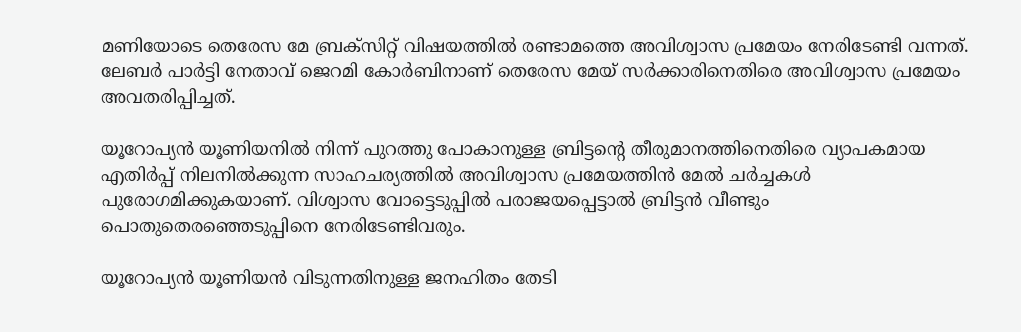മണിയോടെ തെരേസ മേ ബ്രക്‌സിറ്റ് വിഷയത്തില്‍ രണ്ടാമത്തെ അവിശ്വാസ പ്രമേയം നേരിടേണ്ടി വന്നത്. ലേബര്‍ പാര്‍ട്ടി നേതാവ് ജെറമി കോര്‍ബിനാണ് തെരേസ മേയ് സര്‍ക്കാരിനെതിരെ അവിശ്വാസ പ്രമേയം അവതരിപ്പിച്ചത്.

യൂറോപ്യന്‍ യൂണിയനില്‍ നിന്ന് പുറത്തു പോകാനുള്ള ബ്രിട്ടന്‍റെ തീരുമാനത്തിനെതിരെ വ്യാപകമായ എതിര്‍പ്പ് നിലനില്‍ക്കുന്ന സാഹചര്യത്തില്‍ അവിശ്വാസ പ്രമേയത്തിൻ മേൽ ചർച്ചകൾ പുരോഗമിക്കുകയാണ്. വിശ്വാസ വോട്ടെടുപ്പിൽ പരാജയപ്പെട്ടാൽ ബ്രിട്ടൻ വീണ്ടും പൊതുതെരഞ്ഞെടുപ്പിനെ നേരിടേണ്ടിവരും.

യൂറോപ്യന്‍ യൂണിയന്‍ വിടുന്നതിനുള്ള ജനഹിതം തേടി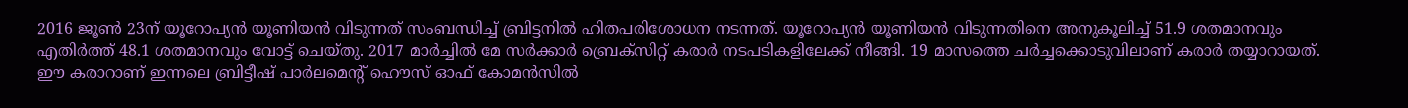2016 ജൂണ്‍ 23ന് യൂറോപ്യന്‍ യൂണിയന്‍ വിടുന്നത് സംബന്ധിച്ച് ബ്രിട്ടനില്‍ ഹിതപരിശോധന നടന്നത്. യൂറോപ്യന്‍ യൂണിയന്‍ വിടുന്നതിനെ അനുകൂലിച്ച് 51.9 ശതമാനവും എതിര്‍ത്ത് 48.1 ശതമാനവും വോട്ട് ചെയ്തു. 2017 മാര്‍ച്ചില്‍ മേ സര്‍ക്കാര്‍ ബ്രെക്സിറ്റ് കരാര്‍ നടപടികളിലേക്ക് നീങ്ങി. 19 മാസത്തെ ചര്‍ച്ചക്കൊടുവിലാണ് കരാര്‍ തയ്യാറായത്. ഈ കരാറാണ് ഇന്നലെ ബ്രിട്ടീഷ് പാർലമെന്റ് ഹൌസ് ഓഫ് കോമൻസിൽ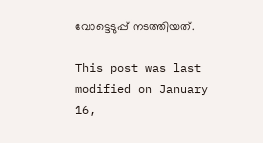വോട്ടെടുപ്പ് നടത്തിയത്.

This post was last modified on January 16,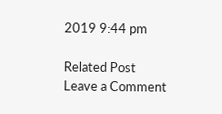2019 9:44 pm

Related Post
Leave a Comment